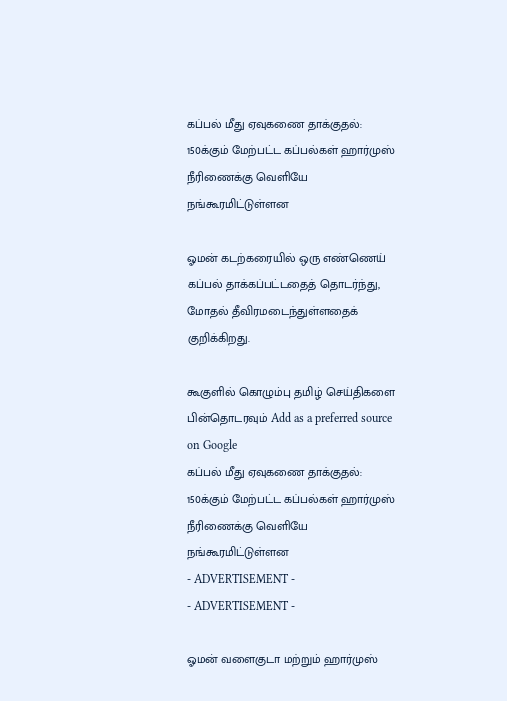கப்பல் மீது ஏவுகணை தாக்குதல்: 150க்கும் மேற்பட்ட கப்பல்கள் ஹார்முஸ் நீரிணைக்கு வெளியே நங்கூரமிட்டுள்ளன

ஓமன் கடற்கரையில் ஒரு எண்ணெய் கப்பல் தாக்கப்பட்டதைத் தொடர்ந்து, மோதல் தீவிரமடைந்துள்ளதைக் குறிக்கிறது.

கூகுளில் கொழும்பு தமிழ் செய்திகளை பின்தொடரவும் Add as a preferred source on Google
கப்பல் மீது ஏவுகணை தாக்குதல்: 150க்கும் மேற்பட்ட கப்பல்கள் ஹார்முஸ் நீரிணைக்கு வெளியே நங்கூரமிட்டுள்ளன
- ADVERTISEMENT -
- ADVERTISEMENT -

ஓமன் வளைகுடா மற்றும் ஹார்முஸ்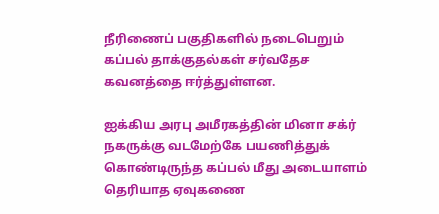நீரிணைப் பகுதிகளில் நடைபெறும் கப்பல் தாக்குதல்கள் சர்வதேச கவனத்தை ஈர்த்துள்ளன.

ஐக்கிய அரபு அமீரகத்தின் மினா சக்ர் நகருக்கு வடமேற்கே பயணித்துக் கொண்டிருந்த கப்பல் மீது அடையாளம் தெரியாத ஏவுகணை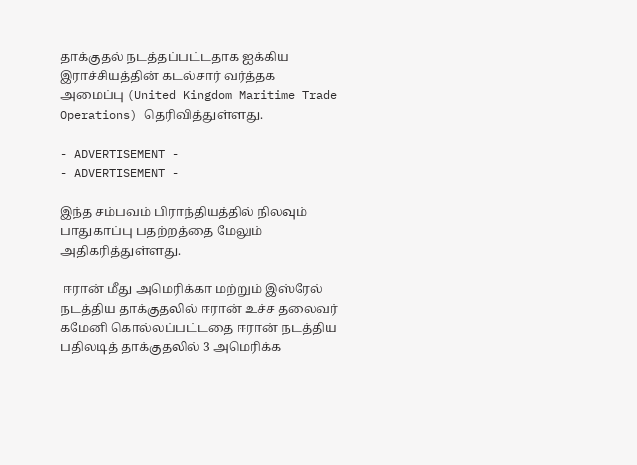தாக்குதல் நடத்தப்பட்டதாக ஐக்கிய இராச்சியத்தின் கடல்சார் வர்த்தக அமைப்பு (United Kingdom Maritime Trade Operations) தெரிவித்துள்ளது.

- ADVERTISEMENT -
- ADVERTISEMENT -

இந்த சம்பவம் பிராந்தியத்தில் நிலவும் பாதுகாப்பு பதற்றத்தை மேலும் அதிகரித்துள்ளது.

 ஈரான் மீது அமெரிக்கா மற்றும் இஸ்ரேல் நடத்திய தாக்குதலில் ஈரான் உச்ச தலைவர் கமேனி கொல்லப்பட்டதை ஈரான் நடத்திய பதிலடித் தாக்குதலில் 3 அமெரிக்க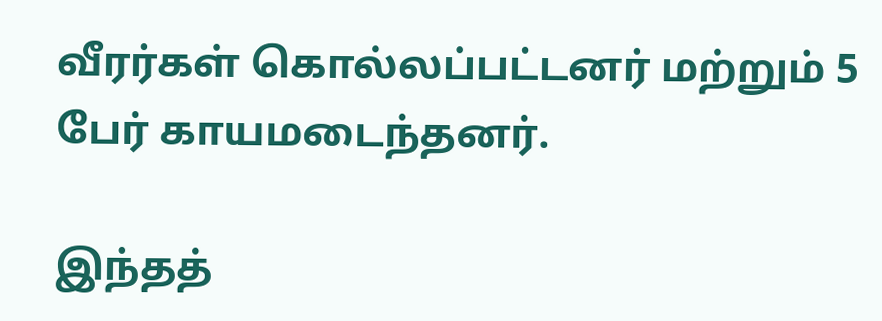வீரர்கள் கொல்லப்பட்டனர் மற்றும் 5 பேர் காயமடைந்தனர்.

இந்தத்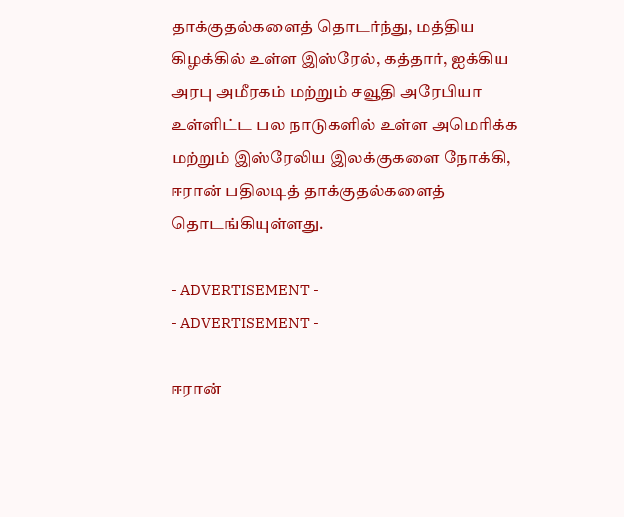தாக்குதல்களைத் தொடர்ந்து, மத்திய கிழக்கில் உள்ள இஸ்ரேல், கத்தார், ஐக்கிய அரபு அமீரகம் மற்றும் சவூதி அரேபியா உள்ளிட்ட பல நாடுகளில் உள்ள அமெரிக்க மற்றும் இஸ்ரேலிய இலக்குகளை நோக்கி, ஈரான் பதிலடித் தாக்குதல்களைத் தொடங்கியுள்ளது.

- ADVERTISEMENT -
- ADVERTISEMENT -

ஈரான்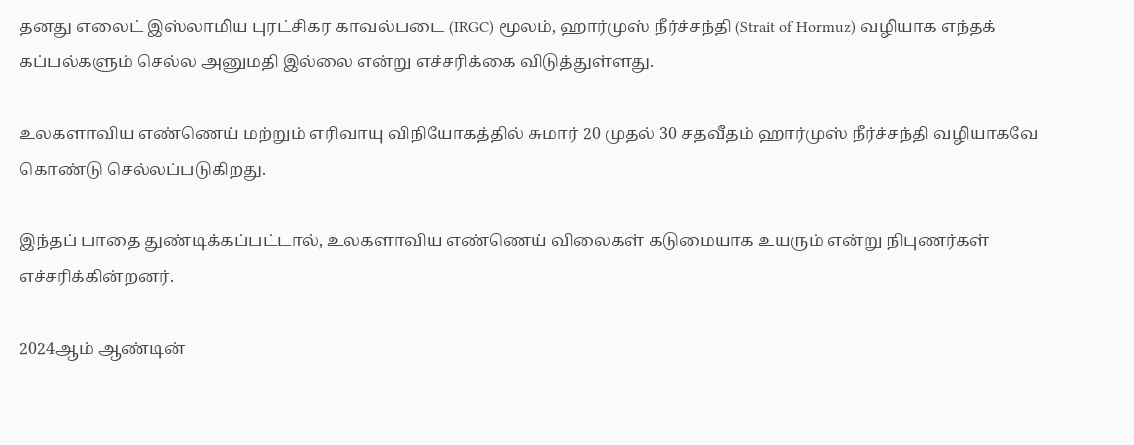தனது எலைட் இஸ்லாமிய புரட்சிகர காவல்படை (IRGC) மூலம், ஹார்முஸ் நீர்ச்சந்தி (Strait of Hormuz) வழியாக எந்தக் கப்பல்களும் செல்ல அனுமதி இல்லை என்று எச்சரிக்கை விடுத்துள்ளது.

உலகளாவிய எண்ணெய் மற்றும் எரிவாயு விநியோகத்தில் சுமார் 20 முதல் 30 சதவீதம் ஹார்முஸ் நீர்ச்சந்தி வழியாகவே கொண்டு செல்லப்படுகிறது.

இந்தப் பாதை துண்டிக்கப்பட்டால், உலகளாவிய எண்ணெய் விலைகள் கடுமையாக உயரும் என்று நிபுணர்கள் எச்சரிக்கின்றனர்.

2024ஆம் ஆண்டின்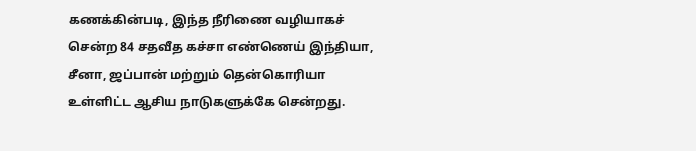கணக்கின்படி, இந்த நீரிணை வழியாகச் சென்ற 84 சதவீத கச்சா எண்ணெய் இந்தியா, சீனா, ஜப்பான் மற்றும் தென்கொரியா உள்ளிட்ட ஆசிய நாடுகளுக்கே சென்றது.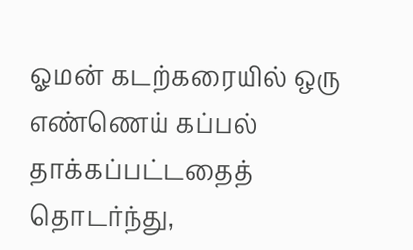ஓமன் கடற்கரையில் ஒரு எண்ணெய் கப்பல் தாக்கப்பட்டதைத் தொடர்ந்து,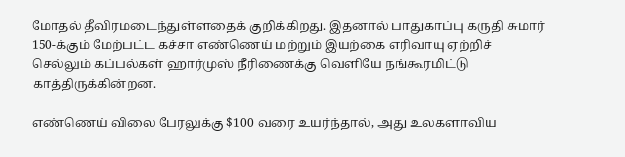மோதல் தீவிரமடைந்துள்ளதைக் குறிக்கிறது. இதனால் பாதுகாப்பு கருதி சுமார் 150-க்கும் மேற்பட்ட கச்சா எண்ணெய் மற்றும் இயற்கை எரிவாயு ஏற்றிச் செல்லும் கப்பல்கள் ஹார்முஸ் நீரிணைக்கு வெளியே நங்கூரமிட்டு காத்திருக்கின்றன.

எண்ணெய் விலை பேரலுக்கு $100 வரை உயர்ந்தால், அது உலகளாவிய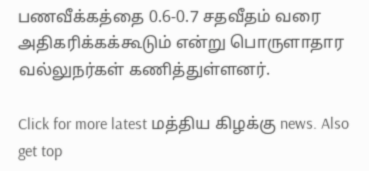பணவீக்கத்தை 0.6-0.7 சதவீதம் வரை அதிகரிக்கக்கூடும் என்று பொருளாதார வல்லுநர்கள் கணித்துள்ளனர்.

Click for more latest மத்திய கிழக்கு news. Also get top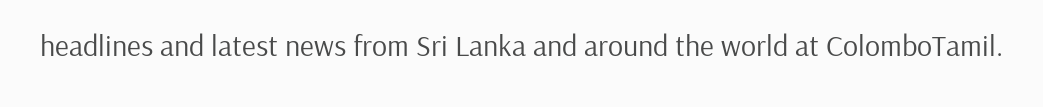headlines and latest news from Sri Lanka and around the world at ColomboTamil.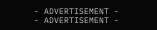- ADVERTISEMENT -
- ADVERTISEMENT -